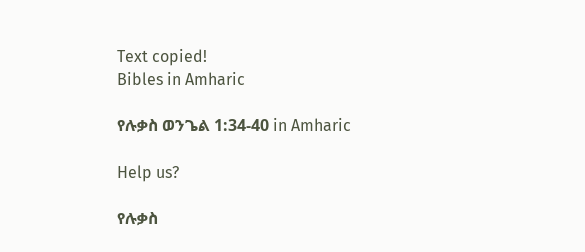Text copied!
Bibles in Amharic

የሉቃስ ወንጌል 1:34-40 in Amharic

Help us?

የሉቃስ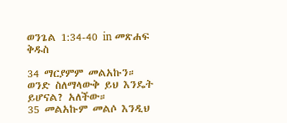ወንጌል 1:34-40 in መጽሐፍ ቅዱስ

34 ማርያምም መልአኩን። ወንድ ስለማላውቅ ይህ እንዴት ይሆናል? አለችው።
35 መልአኩም መልሶ እንዲህ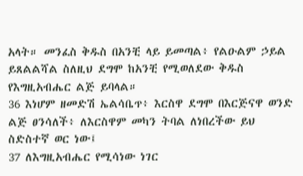አላት። መንፈስ ቅዱስ በአንቺ ላይ ይመጣል፥ የልዑልም ኃይል ይጸልልሻል ስለዚህ ደግሞ ከአንቺ የሚወለደው ቅዱስ የእግዚአብሔር ልጅ ይባላል።
36 እነሆም ዘመድሽ ኤልሳቤጥ፥ እርስዋ ደግሞ በእርጅናዋ ወንድ ልጅ ፀንሳለች፥ ለእርስዋም መካን ትባል ለነበረችው ይህ ስድስተኛ ወር ነው፤
37 ለእግዚአብሔር የሚሳነው ነገር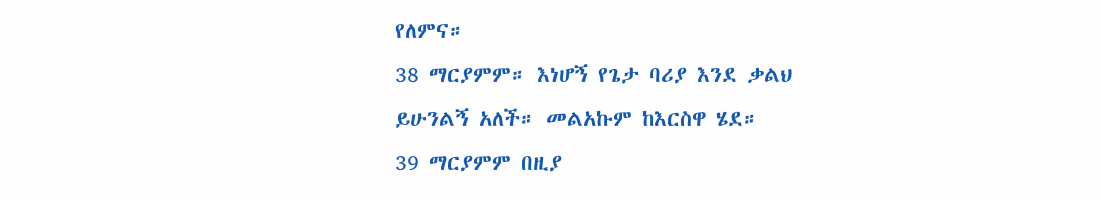የለምና።
38 ማርያምም። እነሆኝ የጌታ ባሪያ እንደ ቃልህ ይሁንልኝ አለች። መልአኩም ከእርስዋ ሄደ።
39 ማርያምም በዚያ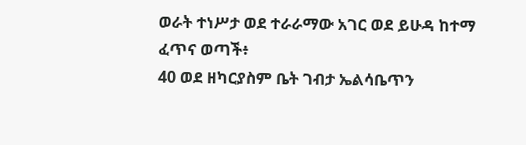ወራት ተነሥታ ወደ ተራራማው አገር ወደ ይሁዳ ከተማ ፈጥና ወጣች፥
40 ወደ ዘካርያስም ቤት ገብታ ኤልሳቤጥን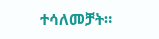ተሳለመቻት።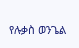የሉቃስ ወንጌል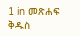1 in መጽሐፍ ቅዱስ